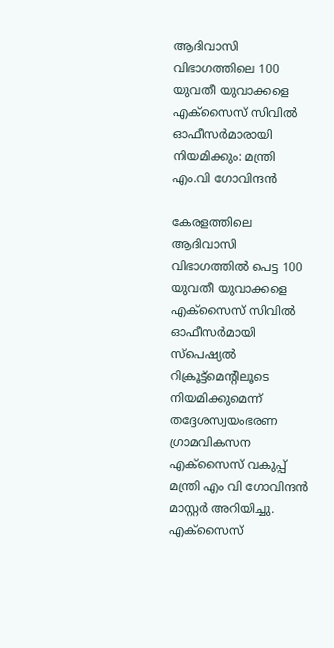ആദിവാസി വിഭാഗത്തിലെ 100 യുവതീ യുവാക്കളെ എക്‌സൈസ് സിവില്‍ ഓഫീസര്‍മാരായി നിയമിക്കും: മന്ത്രി എം.വി ഗോവിന്ദന്‍

കേരളത്തിലെ ആദിവാസി വിഭാഗത്തില്‍ പെട്ട 100 യുവതീ യുവാക്കളെ എക്സൈസ് സിവില്‍ ഓഫീസര്‍മായി സ്‌പെഷ്യല്‍ റിക്രൂട്ട്മെന്റിലൂടെ നിയമിക്കുമെന്ന് തദ്ദേശസ്വയംഭരണ ഗ്രാമവികസന എക്‌സൈസ് വകുപ്പ് മന്ത്രി എം വി ഗോവിന്ദന്‍ മാസ്റ്റര്‍ അറിയിച്ചു. എക്സൈസ്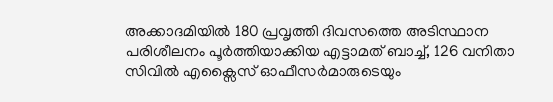അക്കാദമിയില്‍ 180 പ്രവൃത്തി ദിവസത്തെ അടിസ്ഥാന പരിശീലനം പൂര്‍ത്തിയാക്കിയ എട്ടാമത് ബാച്ച്, 126 വനിതാ സിവില്‍ എക്സൈസ് ഓഫീസര്‍മാരുടെയും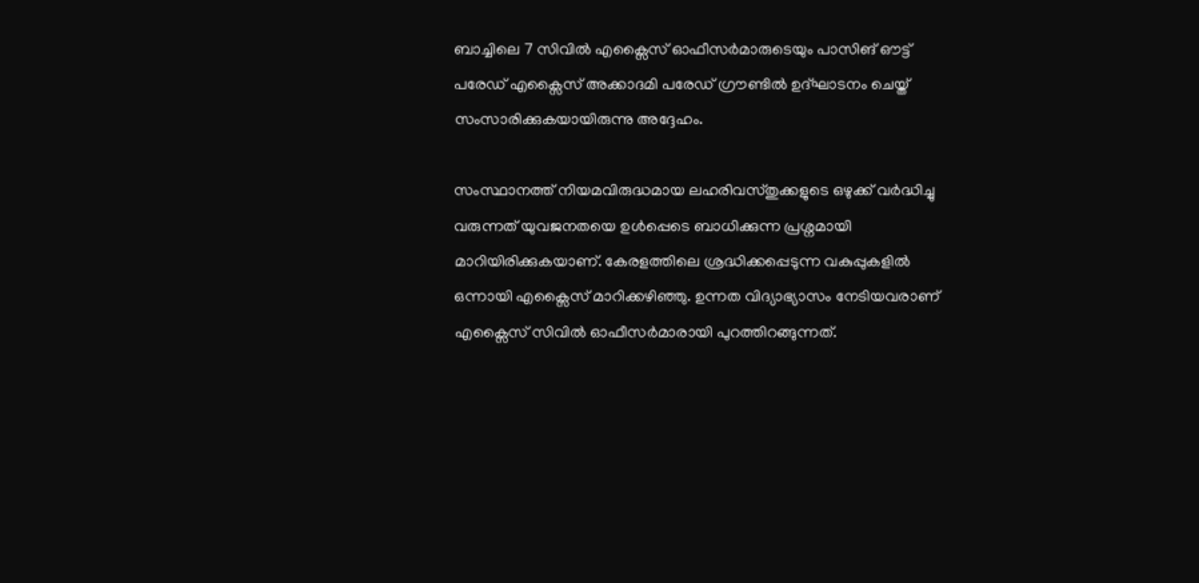ബാച്ചിലെ 7 സിവില്‍ എക്സൈസ് ഓഫീസര്‍മാരുടെയും പാസിങ് ഔട്ട് പരേഡ് എക്സൈസ് അക്കാദമി പരേഡ് ഗ്രൗണ്ടില്‍ ഉദ്ഘാടനം ചെയ്ത് സംസാരിക്കുകയായിരുന്നു അദ്ദേഹം.

സംസ്ഥാനത്ത് നിയമവിരുദ്ധമായ ലഹരിവസ്തുക്കളുടെ ഒഴുക്ക് വര്‍ദ്ധിച്ചു വരുന്നത് യുവജനതയെ ഉള്‍പ്പെടെ ബാധിക്കുന്ന പ്രശ്നമായി മാറിയിരിക്കുകയാണ്. കേരളത്തിലെ ശ്രദ്ധിക്കപ്പെടുന്ന വകുപ്പുകളില്‍ ഒന്നായി എക്സൈസ് മാറിക്കഴിഞ്ഞു. ഉന്നത വിദ്യാഭ്യാസം നേടിയവരാണ് എക്സൈസ് സിവില്‍ ഓഫീസര്‍മാരായി പുറത്തിറങ്ങുന്നത്.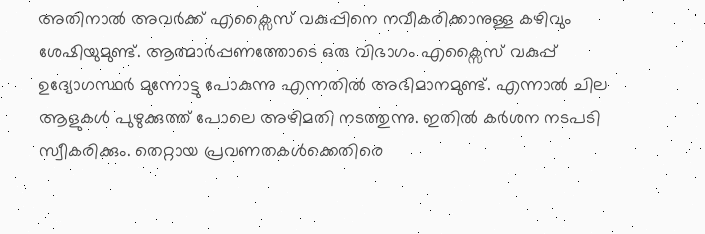അതിനാല്‍ അവര്‍ക്ക് എക്സൈസ് വകുപ്പിനെ നവീകരിക്കാനുള്ള കഴിവും ശേഷിയുമുണ്ട്. ആത്മാര്‍പ്പണത്തോടെ ഒരു വിഭാഗം എക്സൈസ് വകുപ്പ് ഉദ്യോഗസ്ഥര്‍ മുന്നോട്ടു പോകുന്നു എന്നതില്‍ അഭിമാനമുണ്ട്‌. എന്നാല്‍ ചില ആളുകള്‍ പുഴുക്കുത്ത് പോലെ അഴിമതി നടത്തുന്നു. ഇതില്‍ കര്‍ശന നടപടി സ്വീകരിക്കും. തെറ്റായ പ്രവണതകള്‍ക്കെതിരെ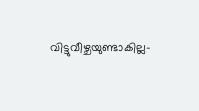വിട്ടുവീഴ്ചയുണ്ടാകില്ല-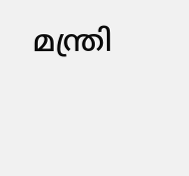മന്ത്രി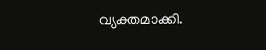വ്യക്തമാക്കി.